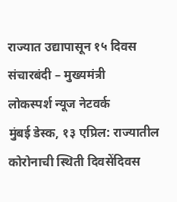राज्यात उद्यापासून १५ दिवस संचारबंदी – मुख्यमंत्री
लोकस्पर्श न्यूज नेटवर्क
मुंबई डेस्क, १३ एप्रिल: राज्यातील कोरोनाची स्थिती दिवसेंदिवस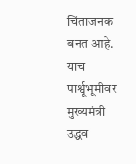चिंताजनक बनत आहे. याच पार्श्वूभूमीवर मुख्यमंत्री उद्धव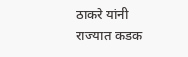ठाकरे यांनी राज्यात कडक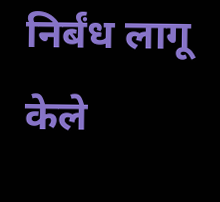निर्बंध लागू केले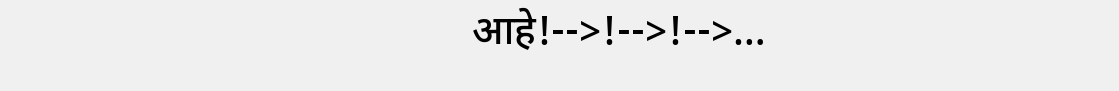आहे!-->!-->!-->…